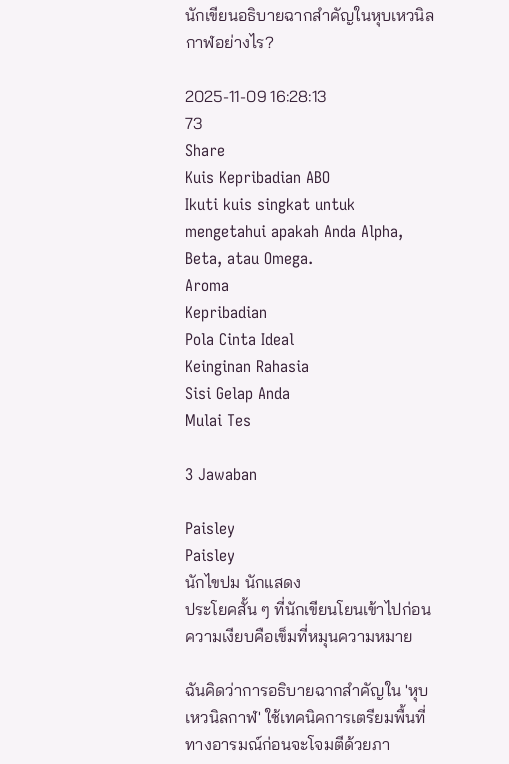นักเขียนอธิบายฉากสำคัญในหุบเหวนิลกาฬอย่างไร?

2025-11-09 16:28:13
73
Share
Kuis Kepribadian ABO
Ikuti kuis singkat untuk mengetahui apakah Anda Alpha, Beta, atau Omega.
Aroma
Kepribadian
Pola Cinta Ideal
Keinginan Rahasia
Sisi Gelap Anda
Mulai Tes

3 Jawaban

Paisley
Paisley
นักไขปม นักแสดง
ประโยคสั้น ๆ ที่นักเขียนโยนเข้าไปก่อนความเงียบคือเข็มที่หมุนความหมาย

ฉันคิดว่าการอธิบายฉากสำคัญใน 'หุบเหวนิลกาฬ' ใช้เทคนิคการเตรียมพื้นที่ทางอารมณ์ก่อนจะโจมตีด้วยภา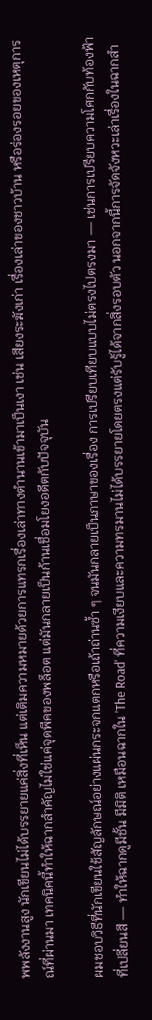พพลังงานสูง นักเขียนไม่ได้บรรยายแค่สิ่งที่เห็น แต่เติมความหมายด้วยการแทรกเรื่องเล่าทางตำนานเข้ามาเป็นเงา เช่น เสียงระฆังเก่า เรื่องเล่าของชาวบ้าน หรือร่องรอยของเหตุการณ์ที่ผ่านมา เทคนิคนี้ทำให้ฉากสำคัญไม่ใช่แค่จุดพีคของพล็อต แต่มันกลายเป็นก้านเชื่อมโยงอดีตกับปัจจุบัน

ผมชอบวิธีที่นักเขียนใช้สัญลักษณ์อย่างแผ่นกระจกแตกหรือเถ้าถ่านซ้ำ ๆ จนมันกลายเป็นภาษาของเรื่อง การเปรียบเทียบแบบไม่ตรงไปตรงมา — เช่นการเปรียบความโศกกับท้องฟ้าที่เปลี่ยนสี — ทำให้ฉากดูมีชั้น มีมิติ เหมือนฉากใน 'The Road' ที่ความเงียบและความทรมานไม่ได้บรรยายโดยตรงแต่รับรู้ได้จากสิ่งรอบตัว นอกจากนี้การจัดจังหวะเล่าเรื่องในฉากสำ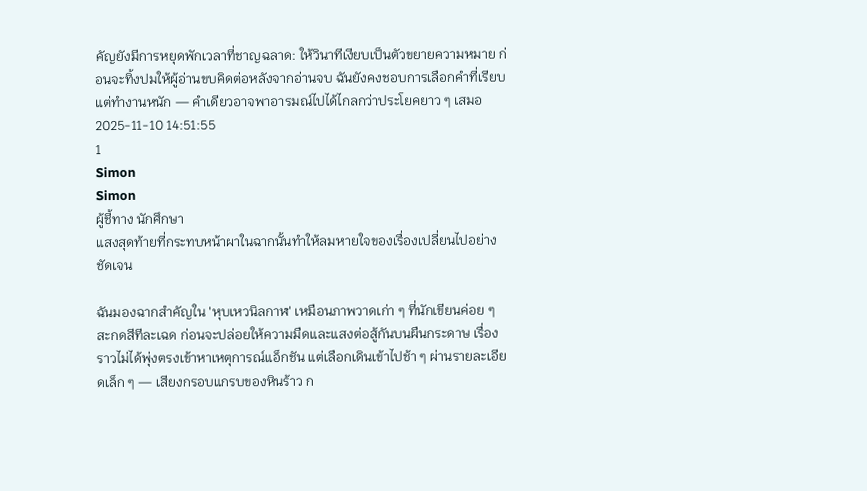คัญยังมีการหยุดพักเวลาที่ชาญฉลาด: ให้วินาทีเงียบเป็นตัวขยายความหมาย ก่อนจะทิ้งปมให้ผู้อ่านขบคิดต่อหลังจากอ่านจบ ฉันยังคงชอบการเลือกคำที่เรียบแต่ทำงานหนัก — คำเดียวอาจพาอารมณ์ไปได้ไกลกว่าประโยคยาว ๆ เสมอ
2025-11-10 14:51:55
1
Simon
Simon
ผู้ชี้ทาง นักศึกษา
แสงสุดท้ายที่กระทบหน้าผาในฉากนั้นทำให้ลมหายใจของเรื่องเปลี่ยนไปอย่างชัดเจน

ฉันมองฉากสำคัญใน 'หุบเหวนิลกาฬ' เหมือนภาพวาดเก่า ๆ ที่นักเขียนค่อย ๆ สะกดสีทีละเฉด ก่อนจะปล่อยให้ความมืดและแสงต่อสู้กันบนผืนกระดาษ เรื่องราวไม่ได้พุ่งตรงเข้าหาเหตุการณ์แอ็กชัน แต่เลือกเดินเข้าไปช้า ๆ ผ่านรายละเอียดเล็ก ๆ — เสียงกรอบแกรบของหินร้าว ก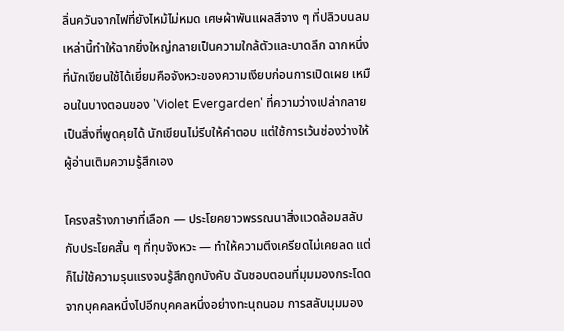ลิ่นควันจากไฟที่ยังไหม้ไม่หมด เศษผ้าพันแผลสีจาง ๆ ที่ปลิวบนลม เหล่านี้ทำให้ฉากยิ่งใหญ่กลายเป็นความใกล้ตัวและบาดลึก ฉากหนึ่งที่นักเขียนใช้ได้เยี่ยมคือจังหวะของความเงียบก่อนการเปิดเผย เหมือนในบางตอนของ 'Violet Evergarden' ที่ความว่างเปล่ากลายเป็นสิ่งที่พูดคุยได้ นักเขียนไม่รีบให้คำตอบ แต่ใช้การเว้นช่องว่างให้ผู้อ่านเติมความรู้สึกเอง

โครงสร้างภาษาที่เลือก — ประโยคยาวพรรณนาสิ่งแวดล้อมสลับกับประโยคสั้น ๆ ที่ทุบจังหวะ — ทำให้ความตึงเครียดไม่เคยลด แต่ก็ไม่ใช้ความรุนแรงจนรู้สึกถูกบังคับ ฉันชอบตอนที่มุมมองกระโดดจากบุคคลหนึ่งไปอีกบุคคลหนึ่งอย่างทะนุถนอม การสลับมุมมอง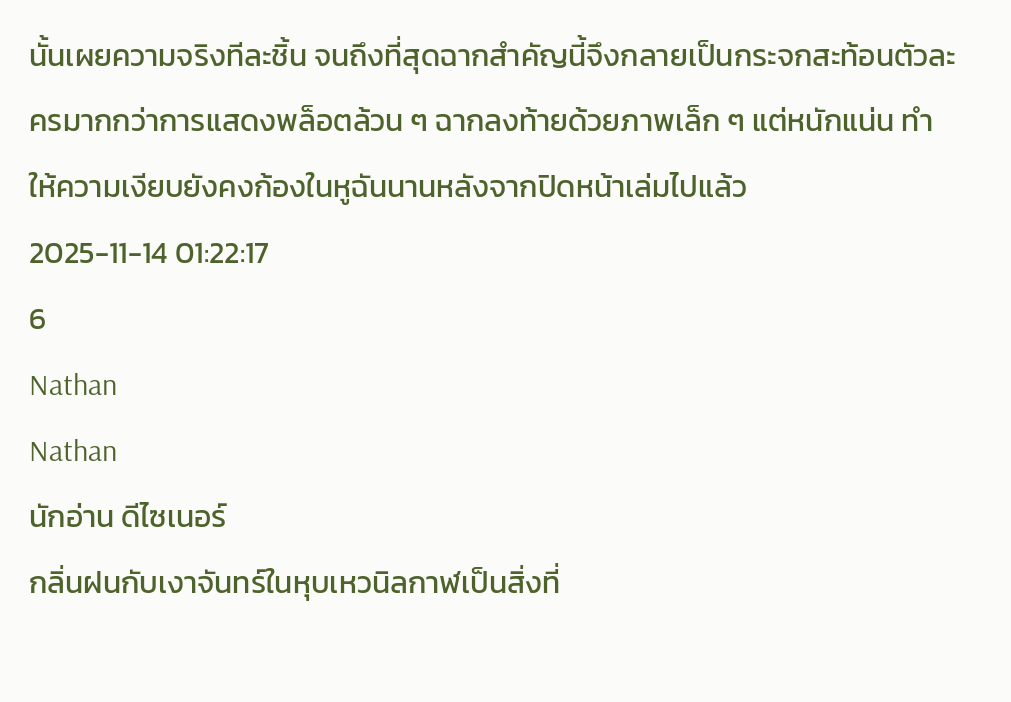นั้นเผยความจริงทีละชิ้น จนถึงที่สุดฉากสำคัญนี้จึงกลายเป็นกระจกสะท้อนตัวละครมากกว่าการแสดงพล็อตล้วน ๆ ฉากลงท้ายด้วยภาพเล็ก ๆ แต่หนักแน่น ทำให้ความเงียบยังคงก้องในหูฉันนานหลังจากปิดหน้าเล่มไปแล้ว
2025-11-14 01:22:17
6
Nathan
Nathan
นักอ่าน ดีไซเนอร์
กลิ่นฝนกับเงาจันทร์ในหุบเหวนิลกาฬเป็นสิ่งที่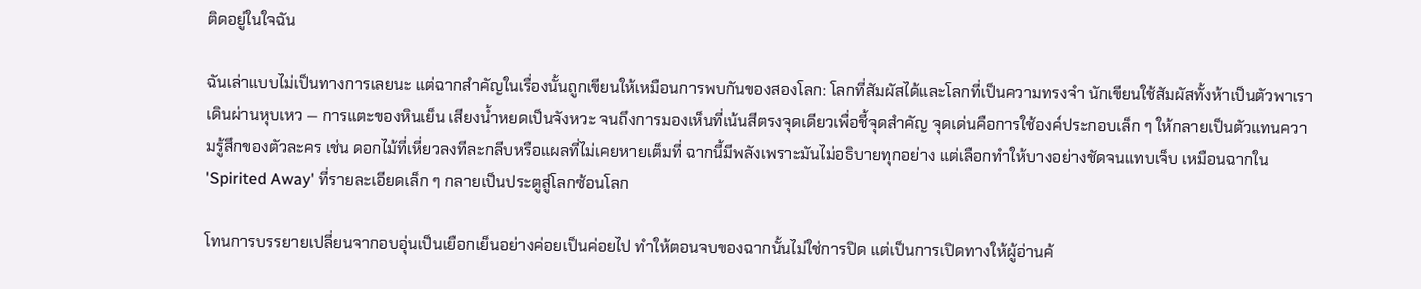ติดอยู่ในใจฉัน

ฉันเล่าแบบไม่เป็นทางการเลยนะ แต่ฉากสำคัญในเรื่องนั้นถูกเขียนให้เหมือนการพบกันของสองโลก: โลกที่สัมผัสได้และโลกที่เป็นความทรงจำ นักเขียนใช้สัมผัสทั้งห้าเป็นตัวพาเราเดินผ่านหุบเหว — การแตะของหินเย็น เสียงน้ำหยดเป็นจังหวะ จนถึงการมองเห็นที่เน้นสีตรงจุดเดียวเพื่อชี้จุดสำคัญ จุดเด่นคือการใช้องค์ประกอบเล็ก ๆ ให้กลายเป็นตัวแทนความรู้สึกของตัวละคร เช่น ดอกไม้ที่เหี่ยวลงทีละกลีบหรือแผลที่ไม่เคยหายเต็มที่ ฉากนี้มีพลังเพราะมันไม่อธิบายทุกอย่าง แต่เลือกทำให้บางอย่างชัดจนแทบเจ็บ เหมือนฉากใน 'Spirited Away' ที่รายละเอียดเล็ก ๆ กลายเป็นประตูสู่โลกซ้อนโลก

โทนการบรรยายเปลี่ยนจากอบอุ่นเป็นเยือกเย็นอย่างค่อยเป็นค่อยไป ทำให้ตอนจบของฉากนั้นไม่ใช่การปิด แต่เป็นการเปิดทางให้ผู้อ่านค้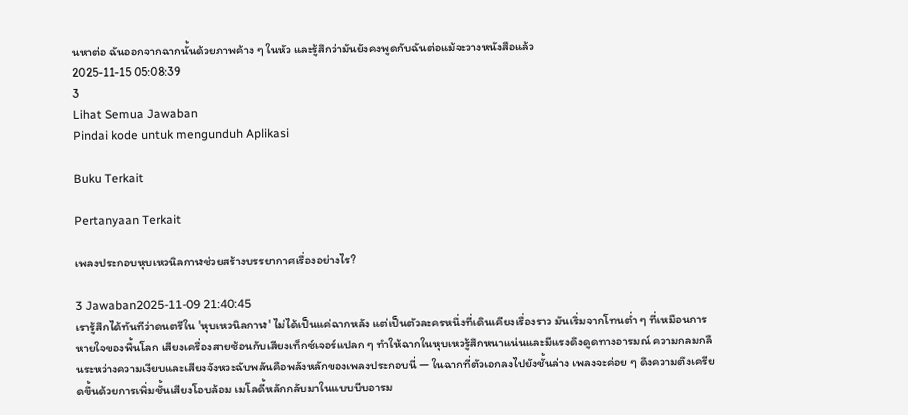นหาต่อ ฉันออกจากฉากนั้นด้วยภาพค้าง ๆ ในหัว และรู้สึกว่ามันยังคงพูดกับฉันต่อแม้จะวางหนังสือแล้ว
2025-11-15 05:08:39
3
Lihat Semua Jawaban
Pindai kode untuk mengunduh Aplikasi

Buku Terkait

Pertanyaan Terkait

เพลงประกอบหุบเหวนิลกาฬช่วยสร้างบรรยากาศเรื่องอย่างไร?

3 Jawaban2025-11-09 21:40:45
เรารู้สึกได้ทันทีว่าดนตรีใน 'หุบเหวนิลกาฬ' ไม่ได้เป็นแค่ฉากหลัง แต่เป็นตัวละครหนึ่งที่เดินเคียงเรื่องราว มันเริ่มจากโทนต่ำ ๆ ที่เหมือนการหายใจของพื้นโลก เสียงเครื่องสายซ้อนกับเสียงเท็กซ์เจอร์แปลก ๆ ทำให้ฉากในหุบเหวรู้สึกหนาแน่นและมีแรงดึงดูดทางอารมณ์ ความกลมกลืนระหว่างความเงียบและเสียงจังหวะฉับพลันคือพลังหลักของเพลงประกอบนี่ — ในฉากที่ตัวเอกลงไปยังชั้นล่าง เพลงจะค่อย ๆ ดึงความตึงเครียดขึ้นด้วยการเพิ่มชั้นเสียงโอบล้อม เมโลดี้หลักกลับมาในแบบบีบอารม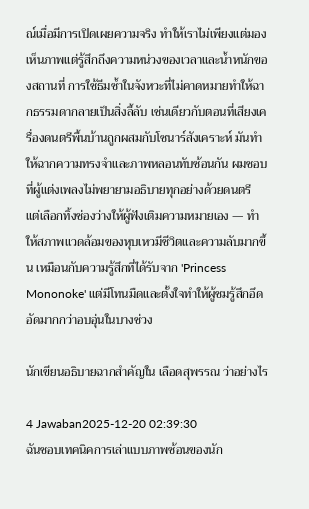ณ์เมื่อมีการเปิดเผยความจริง ทำให้เราไม่เพียงแต่มองเห็นภาพแต่รู้สึกถึงความหน่วงของเวลาและน้ำหนักของสถานที่ การใช้ธีมซ้ำในจังหวะที่ไม่คาดหมายทำให้ฉากธรรมดากลายเป็นสิ่งลี้ลับ เช่นเดียวกับตอนที่เสียงเครื่องดนตรีพื้นบ้านถูกผสมกับโซนาร์สังเคราะห์ มันทำให้ฉากความทรงจำและภาพหลอนทับซ้อนกัน ผมชอบที่ผู้แต่งเพลงไม่พยายามอธิบายทุกอย่างด้วยดนตรี แต่เลือกทิ้งช่องว่างให้ผู้ฟังเติมความหมายเอง — ทำให้สภาพแวดล้อมของหุบเหวมีชีวิตและความลับมากขึ้น เหมือนกับความรู้สึกที่ได้รับจาก 'Princess Mononoke' แต่มีโทนมืดและตั้งใจทำให้ผู้ชมรู้สึกอึดอัดมากกว่าอบอุ่นในบางช่วง

นักเขียนอธิบายฉากสำคัญใน เลือดสุพรรณ ว่าอย่างไร

4 Jawaban2025-12-20 02:39:30
ฉันชอบเทคนิคการเล่าแบบภาพซ้อนของนัก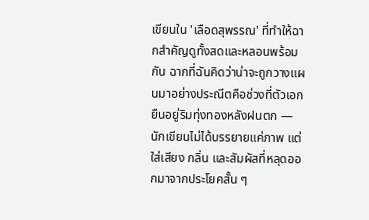เขียนใน 'เลือดสุพรรณ' ที่ทำให้ฉากสำคัญดูทั้งสดและหลอนพร้อมกัน ฉากที่ฉันคิดว่าน่าจะถูกวางแผนมาอย่างประณีตคือช่วงที่ตัวเอกยืนอยู่ริมทุ่งทองหลังฝนตก — นักเขียนไม่ได้บรรยายแค่ภาพ แต่ใส่เสียง กลิ่น และสัมผัสที่หลุดออกมาจากประโยคสั้น ๆ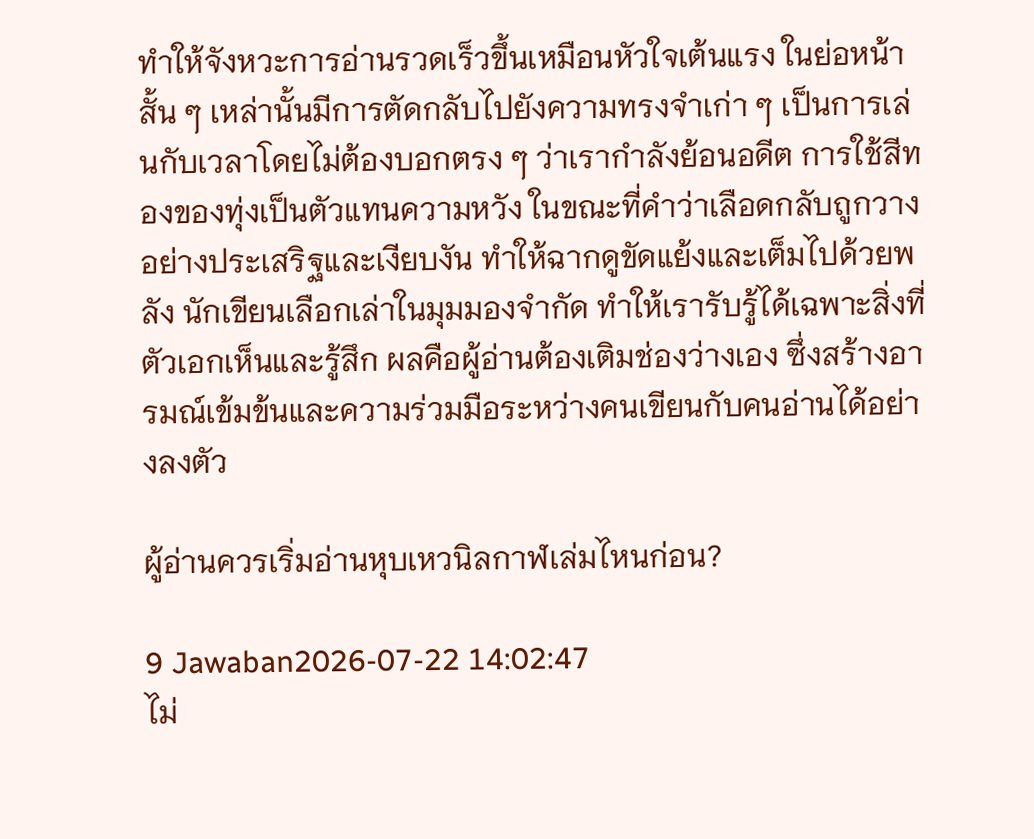ทำให้จังหวะการอ่านรวดเร็วขึ้นเหมือนหัวใจเต้นแรง ในย่อหน้าสั้น ๆ เหล่านั้นมีการตัดกลับไปยังความทรงจำเก่า ๆ เป็นการเล่นกับเวลาโดยไม่ต้องบอกตรง ๆ ว่าเรากำลังย้อนอดีต การใช้สีทองของทุ่งเป็นตัวแทนความหวัง ในขณะที่คำว่าเลือดกลับถูกวางอย่างประเสริฐและเงียบงัน ทำให้ฉากดูขัดแย้งและเต็มไปด้วยพลัง นักเขียนเลือกเล่าในมุมมองจำกัด ทำให้เรารับรู้ได้เฉพาะสิ่งที่ตัวเอกเห็นและรู้สึก ผลคือผู้อ่านต้องเติมช่องว่างเอง ซึ่งสร้างอารมณ์เข้มข้นและความร่วมมือระหว่างคนเขียนกับคนอ่านได้อย่างลงตัว

ผู้อ่านควรเริ่มอ่านหุบเหวนิลกาฬเล่มไหนก่อน?

9 Jawaban2026-07-22 14:02:47
ไม่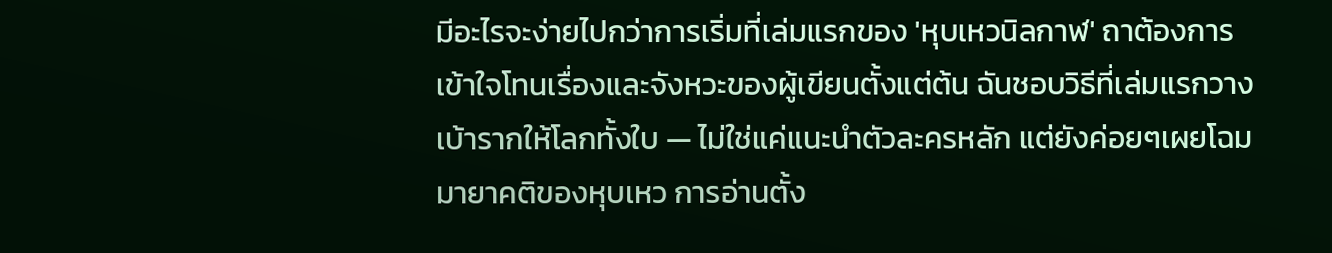มีอะไรจะง่ายไปกว่าการเริ่มที่เล่มแรกของ 'หุบเหวนิลกาฬ' ถาต้องการเข้าใจโทนเรื่องและจังหวะของผู้เขียนตั้งแต่ต้น ฉันชอบวิธีที่เล่มแรกวางเบ้ารากให้โลกทั้งใบ — ไม่ใช่แค่แนะนำตัวละครหลัก แต่ยังค่อยๆเผยโฉมมายาคติของหุบเหว การอ่านตั้ง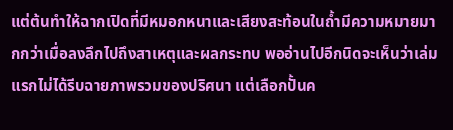แต่ต้นทำให้ฉากเปิดที่มีหมอกหนาและเสียงสะท้อนในถ้ำมีความหมายมากกว่าเมื่อลงลึกไปถึงสาเหตุและผลกระทบ พออ่านไปอีกนิดจะเห็นว่าเล่มแรกไม่ได้รีบฉายภาพรวมของปริศนา แต่เลือกปั้นค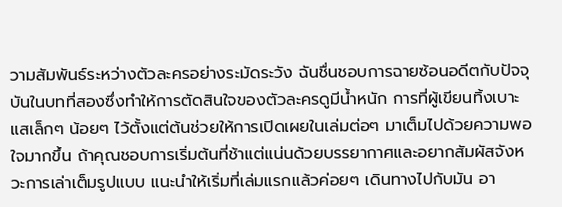วามสัมพันธ์ระหว่างตัวละครอย่างระมัดระวัง ฉันชื่นชอบการฉายซ้อนอดีตกับปัจจุบันในบทที่สองซึ่งทำให้การตัดสินใจของตัวละครดูมีน้ำหนัก การที่ผู้เขียนทิ้งเบาะแสเล็กๆ น้อยๆ ไว้ตั้งแต่ต้นช่วยให้การเปิดเผยในเล่มต่อๆ มาเต็มไปด้วยความพอใจมากขึ้น ถ้าคุณชอบการเริ่มต้นที่ช้าแต่แน่นด้วยบรรยากาศและอยากสัมผัสจังหวะการเล่าเต็มรูปแบบ แนะนำให้เริ่มที่เล่มแรกแล้วค่อยๆ เดินทางไปกับมัน อา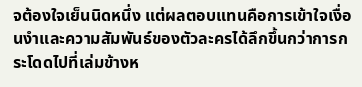จต้องใจเย็นนิดหนึ่ง แต่ผลตอบแทนคือการเข้าใจเงื่อนงำและความสัมพันธ์ของตัวละครได้ลึกขึ้นกว่าการกระโดดไปที่เล่มข้างห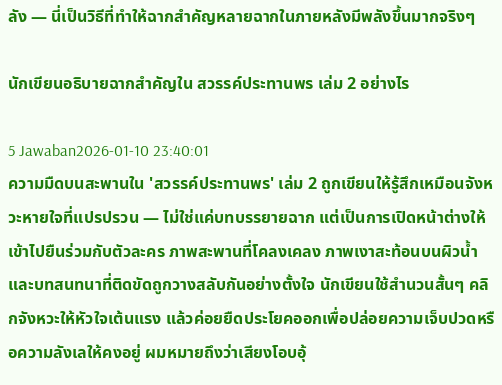ลัง — นี่เป็นวิธีที่ทำให้ฉากสำคัญหลายฉากในภายหลังมีพลังขึ้นมากจริงๆ

นักเขียนอธิบายฉากสำคัญใน สวรรค์ประทานพร เล่ม 2 อย่างไร

5 Jawaban2026-01-10 23:40:01
ความมืดบนสะพานใน 'สวรรค์ประทานพร' เล่ม 2 ถูกเขียนให้รู้สึกเหมือนจังหวะหายใจที่แปรปรวน — ไม่ใช่แค่บทบรรยายฉาก แต่เป็นการเปิดหน้าต่างให้เข้าไปยืนร่วมกับตัวละคร ภาพสะพานที่โคลงเคลง ภาพเงาสะท้อนบนผิวน้ำ และบทสนทนาที่ติดขัดถูกวางสลับกันอย่างตั้งใจ นักเขียนใช้สำนวนสั้นๆ คลิกจังหวะให้หัวใจเต้นแรง แล้วค่อยยืดประโยคออกเพื่อปล่อยความเจ็บปวดหรือความลังเลให้คงอยู่ ผมหมายถึงว่าเสียงโอบอุ้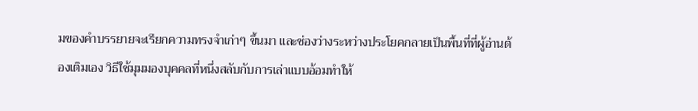มของคำบรรยายจะเรียกความทรงจำเก่าๆ ขึ้นมา และช่องว่างระหว่างประโยคกลายเป็นพื้นที่ที่ผู้อ่านต้องเติมเอง วิธีใช้มุมมองบุคคลที่หนึ่งสลับกับการเล่าแบบอ้อมทำให้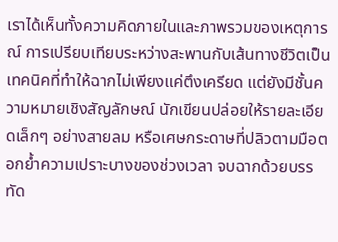เราได้เห็นทั้งความคิดภายในและภาพรวมของเหตุการณ์ การเปรียบเทียบระหว่างสะพานกับเส้นทางชีวิตเป็นเทคนิคที่ทำให้ฉากไม่เพียงแค่ตึงเครียด แต่ยังมีชั้นความหมายเชิงสัญลักษณ์ นักเขียนปล่อยให้รายละเอียดเล็กๆ อย่างสายลม หรือเศษกระดาษที่ปลิวตามมือตอกย้ำความเปราะบางของช่วงเวลา จบฉากด้วยบรรทัด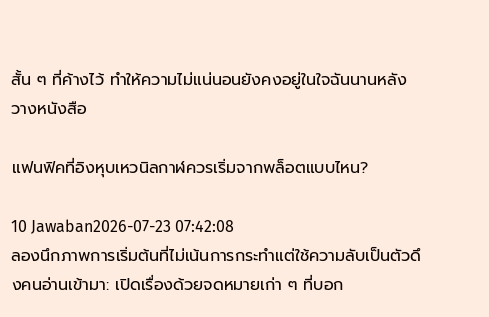สั้น ๆ ที่ค้างไว้ ทำให้ความไม่แน่นอนยังคงอยู่ในใจฉันนานหลังวางหนังสือ

แฟนฟิคที่อิงหุบเหวนิลกาฬควรเริ่มจากพล็อตแบบไหน?

10 Jawaban2026-07-23 07:42:08
ลองนึกภาพการเริ่มต้นที่ไม่เน้นการกระทำแต่ใช้ความลับเป็นตัวดึงคนอ่านเข้ามา: เปิดเรื่องด้วยจดหมายเก่า ๆ ที่บอก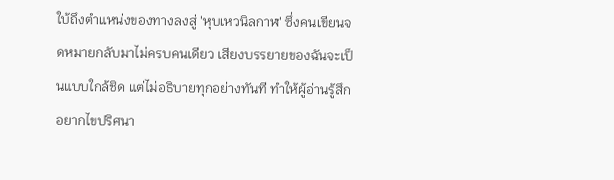ใบ้ถึงตำแหน่งของทางลงสู่ 'หุบเหวนิลกาฬ' ซึ่งคนเขียนจดหมายกลับมาไม่ครบคนเดียว เสียงบรรยายของฉันจะเป็นแบบใกล้ชิด แต่ไม่อธิบายทุกอย่างทันที ทำให้ผู้อ่านรู้สึกอยากไขปริศนา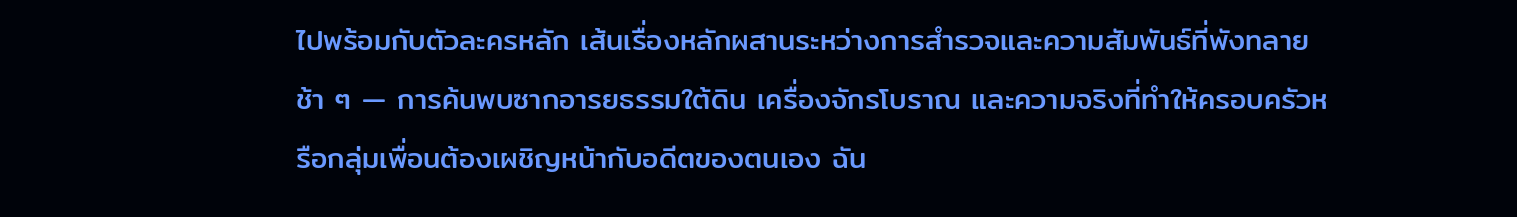ไปพร้อมกับตัวละครหลัก เส้นเรื่องหลักผสานระหว่างการสำรวจและความสัมพันธ์ที่พังทลายช้า ๆ — การค้นพบซากอารยธรรมใต้ดิน เครื่องจักรโบราณ และความจริงที่ทำให้ครอบครัวหรือกลุ่มเพื่อนต้องเผชิญหน้ากับอดีตของตนเอง ฉัน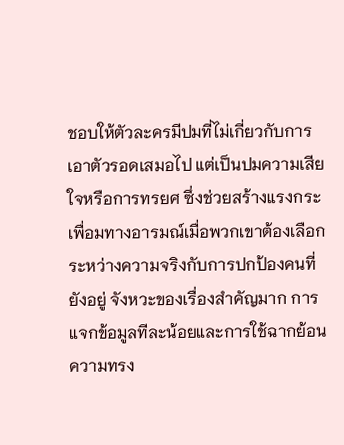ชอบให้ตัวละครมีปมที่ไม่เกี่ยวกับการเอาตัวรอดเสมอไป แต่เป็นปมความเสียใจหรือการทรยศ ซึ่งช่วยสร้างแรงกระเพื่อมทางอารมณ์เมื่อพวกเขาต้องเลือกระหว่างความจริงกับการปกป้องคนที่ยังอยู่ จังหวะของเรื่องสำคัญมาก การแจกข้อมูลทีละน้อยและการใช้ฉากย้อนความทรง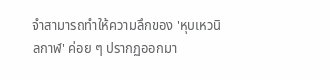จำสามารถทำให้ความลึกของ 'หุบเหวนิลกาฬ' ค่อย ๆ ปรากฏออกมา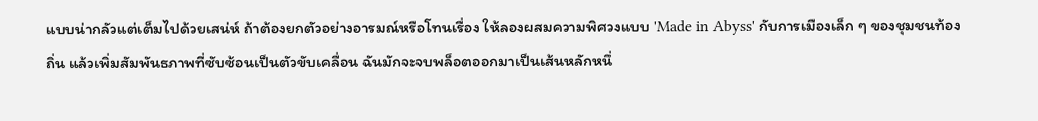แบบน่ากลัวแต่เต็มไปด้วยเสน่ห์ ถ้าต้องยกตัวอย่างอารมณ์หรือโทนเรื่อง ให้ลองผสมความพิศวงแบบ 'Made in Abyss' กับการเมืองเล็ก ๆ ของชุมชนท้องถิ่น แล้วเพิ่มสัมพันธภาพที่ซับซ้อนเป็นตัวขับเคลื่อน ฉันมักจะจบพล็อตออกมาเป็นเส้นหลักหนึ่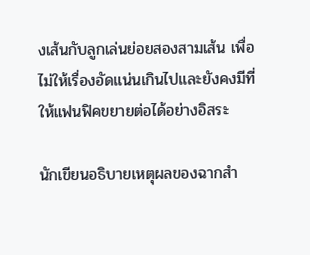งเส้นกับลูกเล่นย่อยสองสามเส้น เพื่อไม่ให้เรื่องอัดแน่นเกินไปและยังคงมีที่ให้แฟนฟิคขยายต่อได้อย่างอิสระ

นักเขียนอธิบายเหตุผลของฉากสำ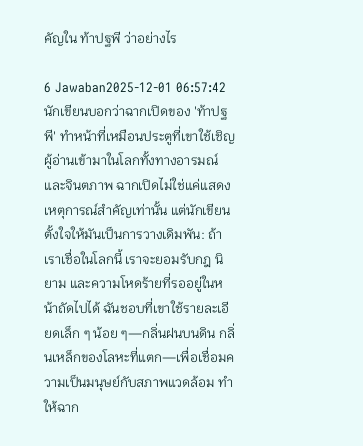คัญใน ท้าปฐพี ว่าอย่างไร

6 Jawaban2025-12-01 06:57:42
นักเขียนบอกว่าฉากเปิดของ 'ท้าปฐพี' ทำหน้าที่เหมือนประตูที่เขาใช้เชิญผู้อ่านเข้ามาในโลกทั้งทางอารมณ์และจินตภาพ ฉากเปิดไม่ใช่แค่แสดงเหตุการณ์สำคัญเท่านั้น แต่นักเขียนตั้งใจให้มันเป็นการวางเดิมพัน: ถ้าเราเชื่อในโลกนี้ เราจะยอมรับกฎ นิยาม และความโหดร้ายที่รออยู่ในหน้าถัดไปได้ ฉันชอบที่เขาใช้รายละเอียดเล็ก ๆ น้อย ๆ—กลิ่นฝนบนดิน กลิ่นเหล็กของโลหะที่แตก—เพื่อเชื่อมความเป็นมนุษย์กับสภาพแวดล้อม ทำให้ฉาก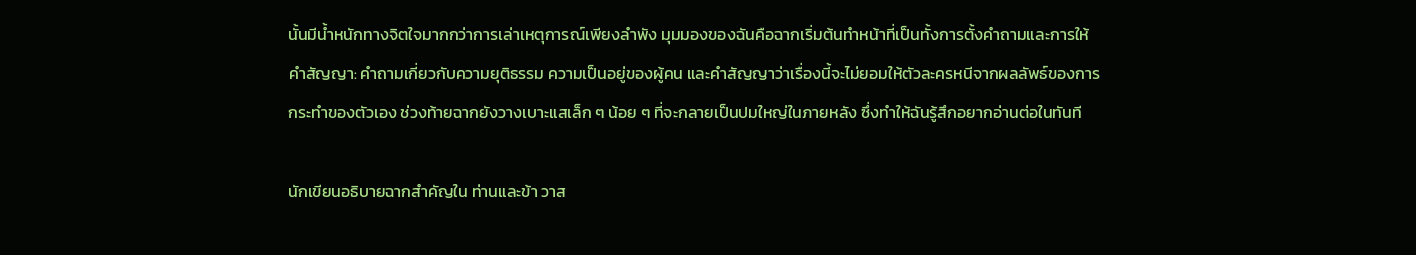นั้นมีน้ำหนักทางจิตใจมากกว่าการเล่าเหตุการณ์เพียงลำพัง มุมมองของฉันคือฉากเริ่มต้นทำหน้าที่เป็นทั้งการตั้งคำถามและการให้คำสัญญา: คำถามเกี่ยวกับความยุติธรรม ความเป็นอยู่ของผู้คน และคำสัญญาว่าเรื่องนี้จะไม่ยอมให้ตัวละครหนีจากผลลัพธ์ของการกระทำของตัวเอง ช่วงท้ายฉากยังวางเบาะแสเล็ก ๆ น้อย ๆ ที่จะกลายเป็นปมใหญ่ในภายหลัง ซึ่งทำให้ฉันรู้สึกอยากอ่านต่อในทันที

นักเขียนอธิบายฉากสำคัญใน ท่านและข้า วาส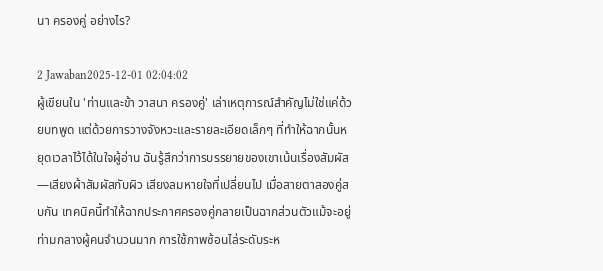นา ครองคู่ อย่างไร?

2 Jawaban2025-12-01 02:04:02
ผู้เขียนใน 'ท่านและข้า วาสนา ครองคู่' เล่าเหตุการณ์สำคัญไม่ใช่แค่ด้วยบทพูด แต่ด้วยการวางจังหวะและรายละเอียดเล็กๆ ที่ทำให้ฉากนั้นหยุดเวลาไว้ได้ในใจผู้อ่าน ฉันรู้สึกว่าการบรรยายของเขาเน้นเรื่องสัมผัส—เสียงผ้าสัมผัสกับผิว เสียงลมหายใจที่เปลี่ยนไป เมื่อสายตาสองคู่สบกัน เทคนิคนี้ทำให้ฉากประกาศครองคู่กลายเป็นฉากส่วนตัวแม้จะอยู่ท่ามกลางผู้คนจำนวนมาก การใช้ภาพซ้อนไล่ระดับระห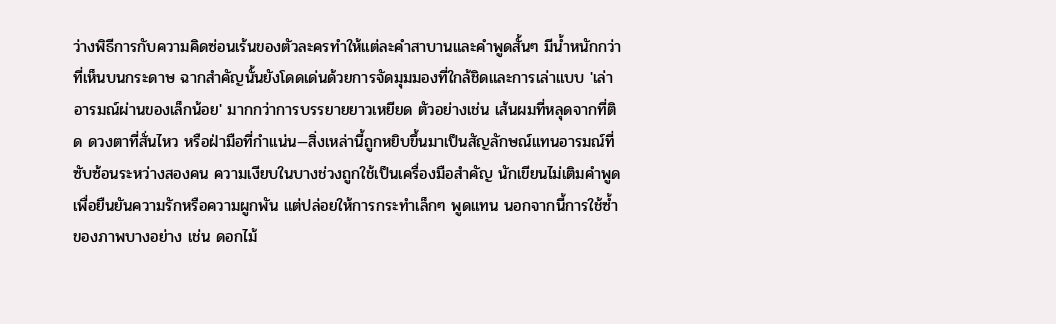ว่างพิธีการกับความคิดซ่อนเร้นของตัวละครทำให้แต่ละคำสาบานและคำพูดสั้นๆ มีน้ำหนักกว่าที่เห็นบนกระดาษ ฉากสำคัญนั้นยังโดดเด่นด้วยการจัดมุมมองที่ใกล้ชิดและการเล่าแบบ 'เล่าอารมณ์ผ่านของเล็กน้อย' มากกว่าการบรรยายยาวเหยียด ตัวอย่างเช่น เส้นผมที่หลุดจากที่ติด ดวงตาที่สั่นไหว หรือฝ่ามือที่กำแน่น—สิ่งเหล่านี้ถูกหยิบขึ้นมาเป็นสัญลักษณ์แทนอารมณ์ที่ซับซ้อนระหว่างสองคน ความเงียบในบางช่วงถูกใช้เป็นเครื่องมือสำคัญ นักเขียนไม่เติมคำพูดเพื่อยืนยันความรักหรือความผูกพัน แต่ปล่อยให้การกระทำเล็กๆ พูดแทน นอกจากนี้การใช้ซ้ำของภาพบางอย่าง เช่น ดอกไม้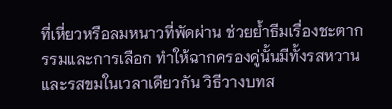ที่เหี่ยวหรือลมหนาวที่พัดผ่าน ช่วยย้ำธีมเรื่องชะตากรรมและการเลือก ทำให้ฉากครองคู่นั้นมีทั้งรสหวานและรสขมในเวลาเดียวกัน วิธีวางบทส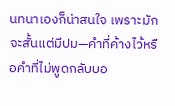นทนาเองก็น่าสนใจ เพราะมักจะสั้นแต่มีปม—คำที่ค้างไว้หรือคำที่ไม่พูดกลับบอ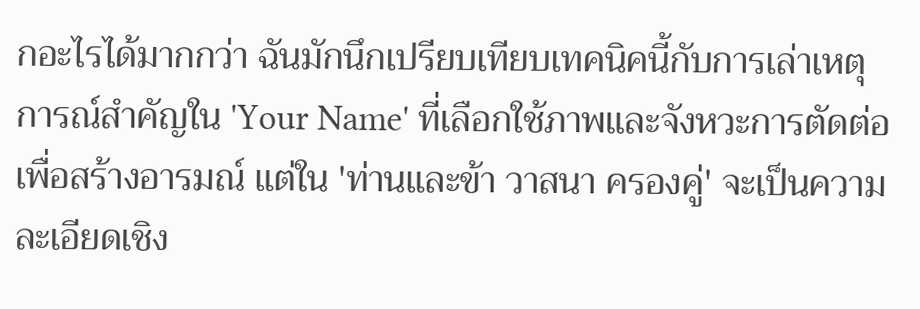กอะไรได้มากกว่า ฉันมักนึกเปรียบเทียบเทคนิคนี้กับการเล่าเหตุการณ์สำคัญใน 'Your Name' ที่เลือกใช้ภาพและจังหวะการตัดต่อเพื่อสร้างอารมณ์ แต่ใน 'ท่านและข้า วาสนา ครองคู่' จะเป็นความละเอียดเชิง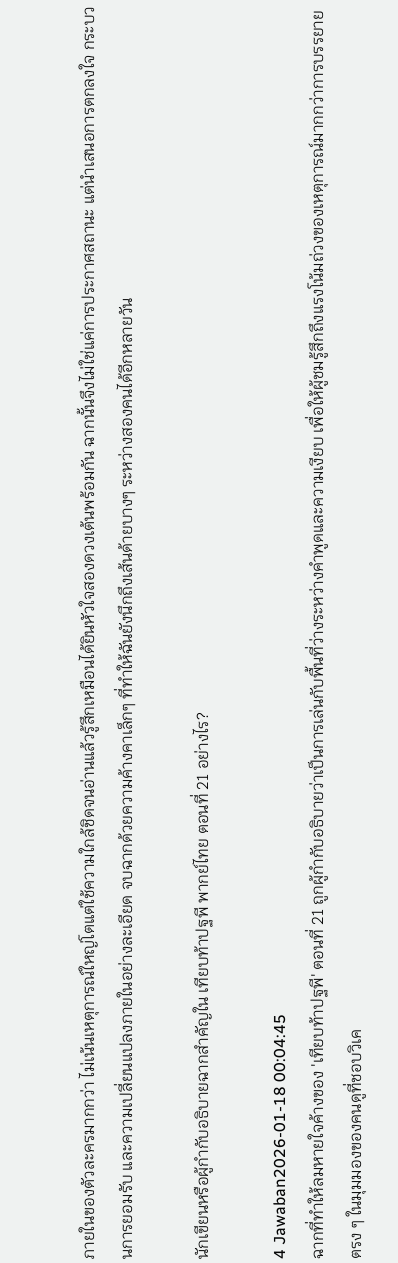ภายในของตัวละครมากกว่า ไม่เน้นเหตุการณ์ใหญ่โตแต่ใช้ความใกล้ชิดจนอ่านแล้วรู้สึกเหมือนได้ยินหัวใจสองดวงเต้นพร้อมกัน ฉากนั้นจึงไม่ใช่แค่การประกาศสถานะ แต่นำเสนอการตกลงใจ กระบวนการยอมรับ และความเปลี่ยนแปลงภายในอย่างละเอียด จบฉากด้วยความค้างคาเล็กๆ ที่ทำให้ฉันยังนึกถึงเส้นด้ายบางๆ ระหว่างสองคนได้อีกหลายวัน

นักเขียนหรือผู้กำกับอธิบายฉากสำคัญใน เทียบท้าปฐพี พากย์ไทย ตอนที่ 21 อย่างไร?

4 Jawaban2026-01-18 00:04:45
ฉากที่ทำให้ลมหายใจค้างของ 'เทียบท้าปฐพี' ตอนที่ 21 ถูกผู้กำกับอธิบายว่าเป็นการเล่นกับพื้นที่ว่างระหว่างคำพูดและความเงียบ เพื่อให้ผู้ชมรู้สึกถึงแรงโน้มถ่วงของเหตุการณ์มากกว่าการบรรยายตรง ๆ ในมุมมองของคนดูที่ชอบวิเค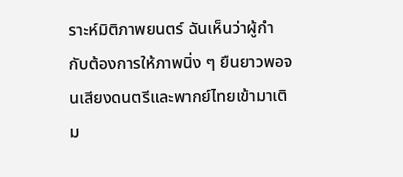ราะห์มิติภาพยนตร์ ฉันเห็นว่าผู้กำกับต้องการให้ภาพนิ่ง ๆ ยืนยาวพอจนเสียงดนตรีและพากย์ไทยเข้ามาเติม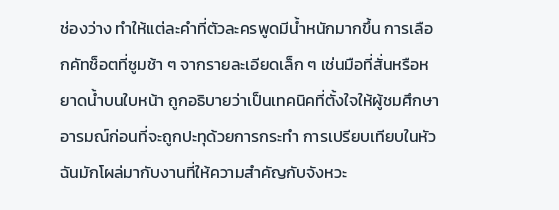ช่องว่าง ทำให้แต่ละคำที่ตัวละครพูดมีน้ำหนักมากขึ้น การเลือกคัทช็อตที่ซูมช้า ๆ จากรายละเอียดเล็ก ๆ เช่นมือที่สั่นหรือหยาดน้ำบนใบหน้า ถูกอธิบายว่าเป็นเทคนิคที่ตั้งใจให้ผู้ชมศึกษาอารมณ์ก่อนที่จะถูกปะทุด้วยการกระทำ การเปรียบเทียบในหัวฉันมักโผล่มากับงานที่ให้ความสำคัญกับจังหวะ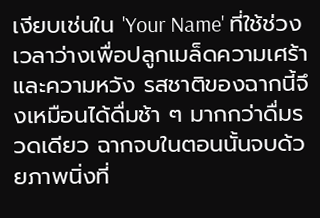เงียบเช่นใน 'Your Name' ที่ใช้ช่วงเวลาว่างเพื่อปลูกเมล็ดความเศร้าและความหวัง รสชาติของฉากนี้จึงเหมือนได้ดื่มช้า ๆ มากกว่าดื่มรวดเดียว ฉากจบในตอนนั้นจบด้วยภาพนิ่งที่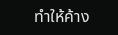ทำให้ค้าง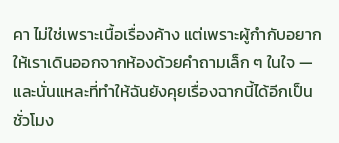คา ไม่ใช่เพราะเนื้อเรื่องค้าง แต่เพราะผู้กำกับอยากให้เราเดินออกจากห้องด้วยคำถามเล็ก ๆ ในใจ — และนั่นแหละที่ทำให้ฉันยังคุยเรื่องฉากนี้ได้อีกเป็นชั่วโมง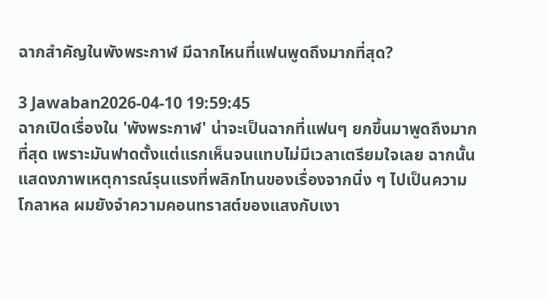ฉากสำคัญในพังพระกาฬ มีฉากไหนที่แฟนพูดถึงมากที่สุด?

3 Jawaban2026-04-10 19:59:45
ฉากเปิดเรื่องใน 'พังพระกาฬ' น่าจะเป็นฉากที่แฟนๆ ยกขึ้นมาพูดถึงมากที่สุด เพราะมันฟาดตั้งแต่แรกเห็นจนแทบไม่มีเวลาเตรียมใจเลย ฉากนั้นแสดงภาพเหตุการณ์รุนแรงที่พลิกโทนของเรื่องจากนิ่ง ๆ ไปเป็นความโกลาหล ผมยังจำความคอนทราสต์ของแสงกับเงา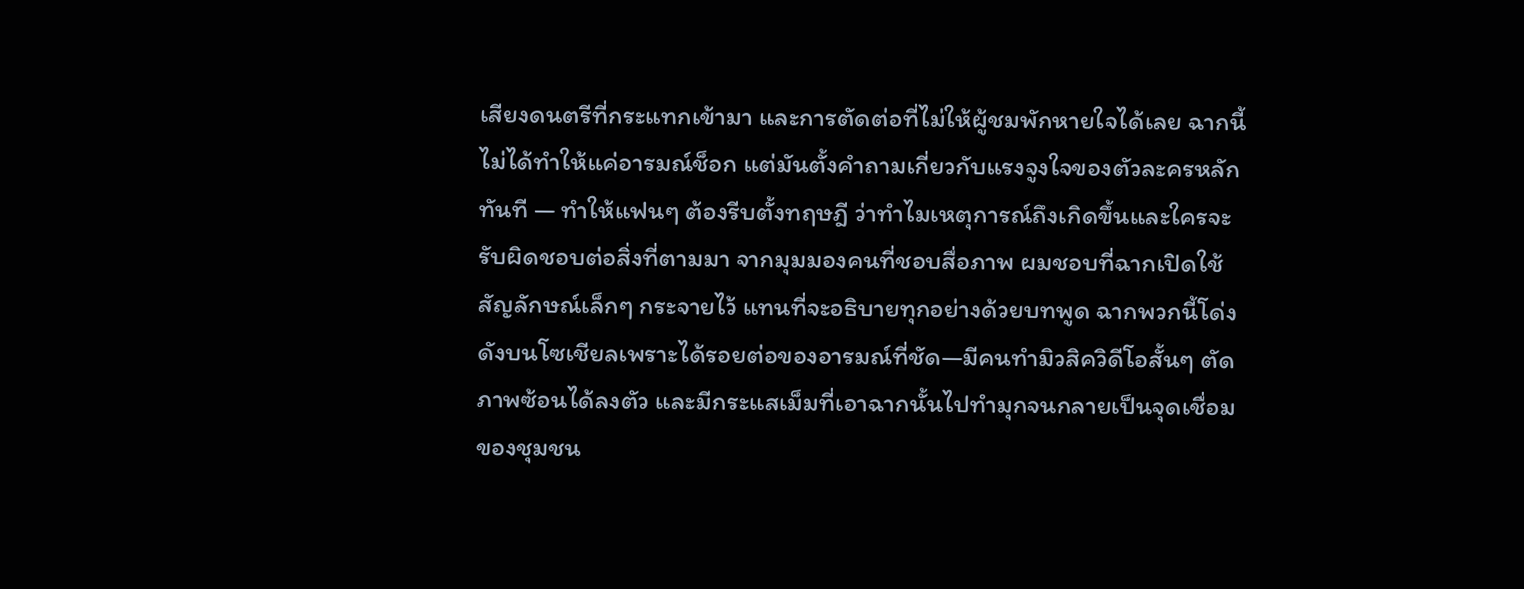เสียงดนตรีที่กระแทกเข้ามา และการตัดต่อที่ไม่ให้ผู้ชมพักหายใจได้เลย ฉากนี้ไม่ได้ทำให้แค่อารมณ์ช็อก แต่มันตั้งคำถามเกี่ยวกับแรงจูงใจของตัวละครหลักทันที — ทำให้แฟนๆ ต้องรีบตั้งทฤษฎี ว่าทำไมเหตุการณ์ถึงเกิดขึ้นและใครจะรับผิดชอบต่อสิ่งที่ตามมา จากมุมมองคนที่ชอบสื่อภาพ ผมชอบที่ฉากเปิดใช้สัญลักษณ์เล็กๆ กระจายไว้ แทนที่จะอธิบายทุกอย่างด้วยบทพูด ฉากพวกนี้โด่งดังบนโซเชียลเพราะได้รอยต่อของอารมณ์ที่ชัด—มีคนทำมิวสิควิดีโอสั้นๆ ตัดภาพซ้อนได้ลงตัว และมีกระแสเม็มที่เอาฉากนั้นไปทำมุกจนกลายเป็นจุดเชื่อมของชุมชน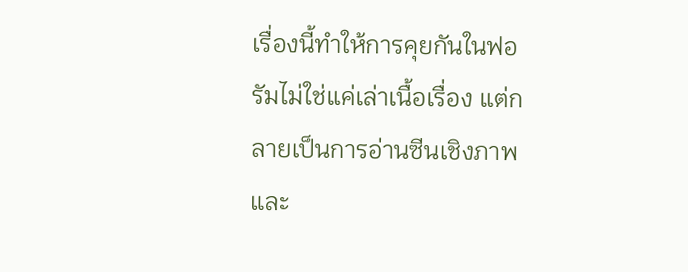เรื่องนี้ทำให้การคุยกันในฟอรัมไม่ใช่แค่เล่าเนื้อเรื่อง แต่กลายเป็นการอ่านซีนเชิงภาพและ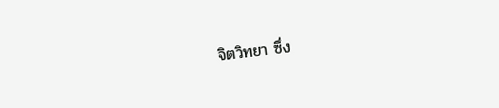จิตวิทยา ซึ่ง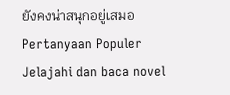ยังคงน่าสนุกอยู่เสมอ
Pertanyaan Populer
Jelajahi dan baca novel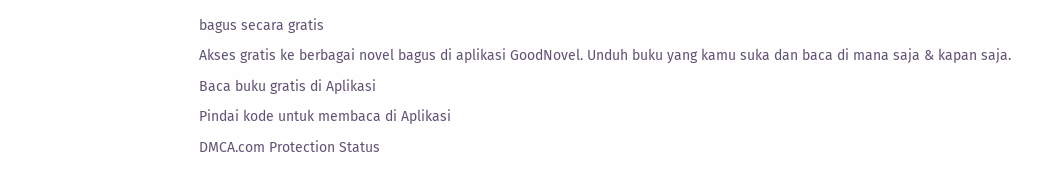bagus secara gratis
Akses gratis ke berbagai novel bagus di aplikasi GoodNovel. Unduh buku yang kamu suka dan baca di mana saja & kapan saja.
Baca buku gratis di Aplikasi
Pindai kode untuk membaca di Aplikasi
DMCA.com Protection Status